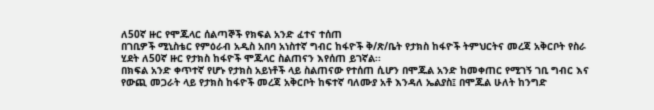ለ50ኛ ዙር የሞጁላር ሰልጣኞች የክፍል አንድ ፈተና ተሰጠ
በገቢዎች ሚኒስቴር የምዕራብ አዲስ አበባ አነስተኛ ግብር ከፋዮች ቅ/ጽ/ቤት የታክስ ከፋዮች ትምህርትና መረጃ አቅርቦት የስራ ሂደት ለ50ኛ ዙር የታክስ ከፋዮች ሞጁላር ስልጠናን እየሰጠ ይገኛል፡፡
በክፍል አንድ ቀጥተኛ የሆኑ የታክስ አይነቶች ላይ ስልጠናው የተሰጠ ሲሆን በሞጁል አንድ ከመቀጠር የሚገኝ ገቢ ግብር እና የውጪ መጋራት ላይ የታክስ ከፋዮች መረጃ አቅርቦት ከፍተኛ ባለሙያ አቶ እንዳለ ኤልያስ፤ በሞጁል ሁለት ከንግድ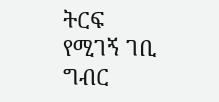ትርፍ የሚገኝ ገቢ ግብር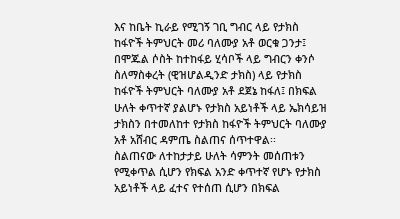እና ከቤት ኪራይ የሚገኝ ገቢ ግብር ላይ የታክስ ከፋዮች ትምህርት መሪ ባለሙያ አቶ ወርቁ ጋንታ፤ በሞጁል ሶስት ከተከፋይ ሂሳቦች ላይ ግብርን ቀንሶ ስለማስቀረት (ዊዝሆልዲንድ ታክስ) ላይ የታክስ ከፋዮች ትምህርት ባለሙያ አቶ ደጀኔ ከፋለ፤ በክፍል ሁለት ቀጥተኛ ያልሆኑ የታክስ አይነቶች ላይ ኤክሳይዝ ታክስን በተመለከተ የታክስ ከፋዮች ትምህርት ባለሙያ አቶ አሸብር ዳምጤ ስልጠና ሰጥተዋል፡፡
ስልጠናው ለተከታታይ ሁለት ሳምንት መሰጠቱን የሚቀጥል ሲሆን የክፍል አንድ ቀጥተኛ የሆኑ የታክስ አይነቶች ላይ ፈተና የተሰጠ ሲሆን በክፍል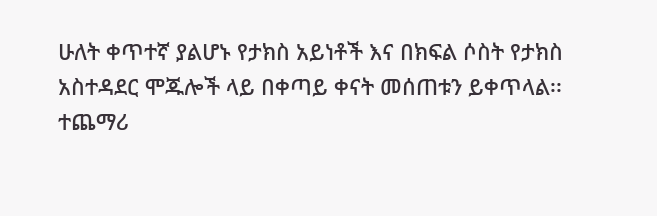ሁለት ቀጥተኛ ያልሆኑ የታክስ አይነቶች እና በክፍል ሶስት የታክስ አስተዳደር ሞጁሎች ላይ በቀጣይ ቀናት መሰጠቱን ይቀጥላል፡፡
ተጨማሪ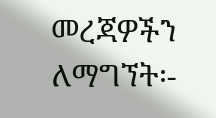መረጃዎችን ለማግኘት፡-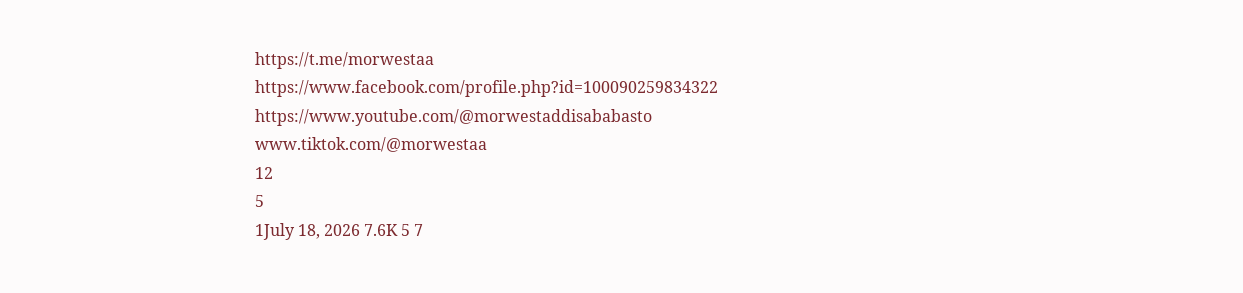https://t.me/morwestaa
https://www.facebook.com/profile.php?id=100090259834322
https://www.youtube.com/@morwestaddisababasto
www.tiktok.com/@morwestaa
12
5
1July 18, 2026 7.6K 5 7